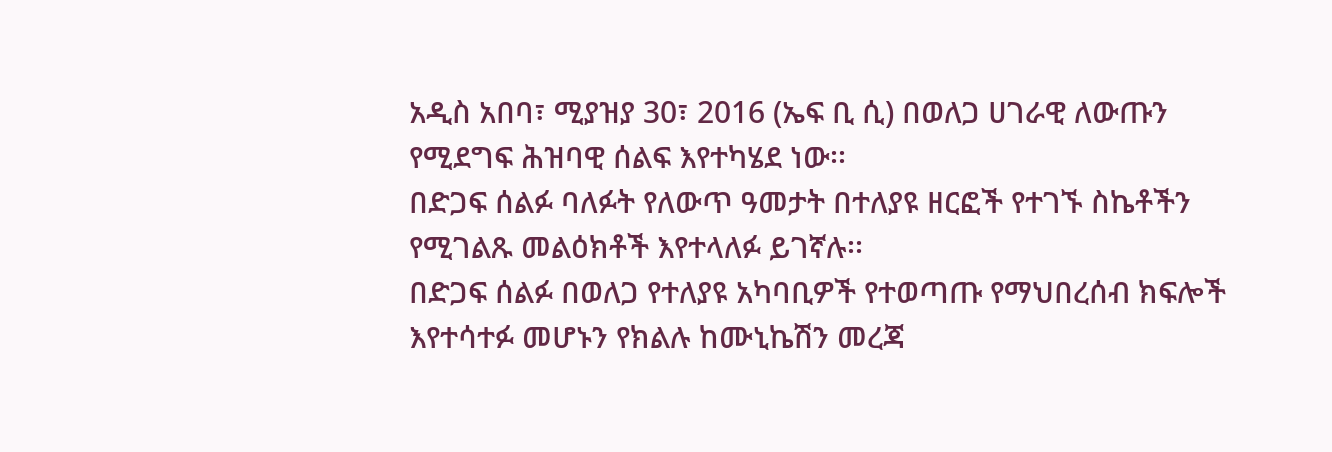አዲስ አበባ፣ ሚያዝያ 30፣ 2016 (ኤፍ ቢ ሲ) በወለጋ ሀገራዊ ለውጡን የሚደግፍ ሕዝባዊ ሰልፍ እየተካሄደ ነው፡፡
በድጋፍ ሰልፉ ባለፉት የለውጥ ዓመታት በተለያዩ ዘርፎች የተገኙ ስኬቶችን የሚገልጹ መልዕክቶች እየተላለፉ ይገኛሉ፡፡
በድጋፍ ሰልፉ በወለጋ የተለያዩ አካባቢዎች የተወጣጡ የማህበረሰብ ክፍሎች እየተሳተፉ መሆኑን የክልሉ ከሙኒኬሽን መረጃ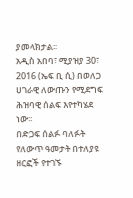ያመላክታል፡፡
አዲስ አበባ፣ ሚያዝያ 30፣ 2016 (ኤፍ ቢ ሲ) በወለጋ ሀገራዊ ለውጡን የሚደግፍ ሕዝባዊ ሰልፍ እየተካሄደ ነው፡፡
በድጋፍ ሰልፉ ባለፉት የለውጥ ዓመታት በተለያዩ ዘርፎች የተገኙ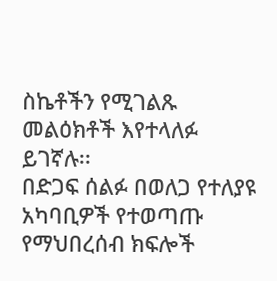ስኬቶችን የሚገልጹ መልዕክቶች እየተላለፉ ይገኛሉ፡፡
በድጋፍ ሰልፉ በወለጋ የተለያዩ አካባቢዎች የተወጣጡ የማህበረሰብ ክፍሎች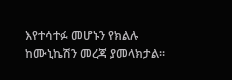እየተሳተፉ መሆኑን የክልሉ ከሙኒኬሽን መረጃ ያመላክታል፡፡